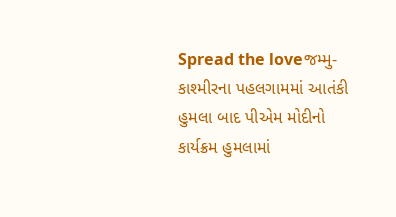Spread the loveજમ્મુ-કાશ્મીરના પહલગામમાં આતંકી હુમલા બાદ પીએમ મોદીનો કાર્યક્રમ હુમલામાં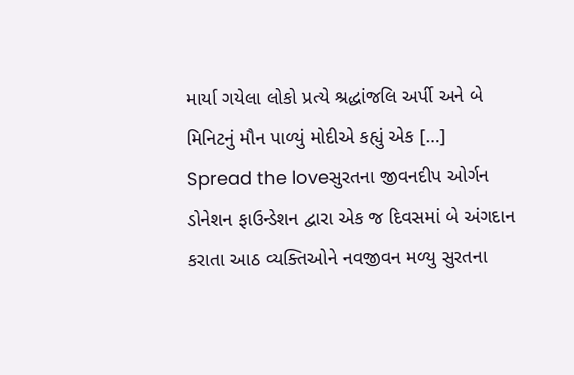માર્યા ગયેલા લોકો પ્રત્યે શ્રદ્ધાંજલિ અર્પી અને બે મિનિટનું મૌન પાળ્યું મોદીએ કહ્યું એક […]
Spread the loveસુરતના જીવનદીપ ઓર્ગન ડોનેશન ફાઉન્ડેશન દ્વારા એક જ દિવસમાં બે અંગદાન કરાતા આઠ વ્યક્તિઓને નવજીવન મળ્યુ સુરતના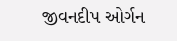જીવનદીપ ઓર્ગન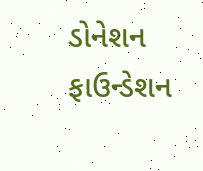ડોનેશન ફાઉન્ડેશન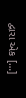દ્વારા એક […]